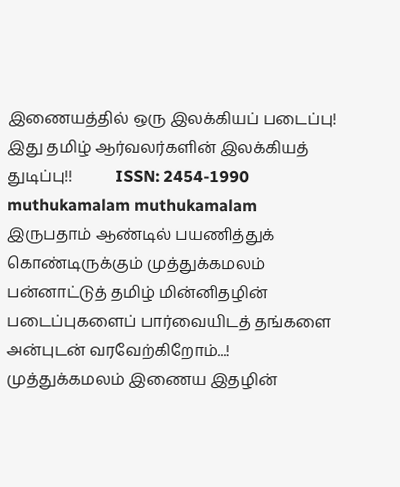இணையத்தில் ஒரு இலக்கியப் படைப்பு!       இது தமிழ் ஆர்வலர்களின் இலக்கியத் துடிப்பு!!           ISSN: 2454-1990
muthukamalam muthukamalam
இருபதாம் ஆண்டில் பயணித்துக் கொண்டிருக்கும் முத்துக்கமலம் பன்னாட்டுத் தமிழ் மின்னிதழின் படைப்புகளைப் பார்வையிடத் தங்களை அன்புடன் வரவேற்கிறோம்...!        முத்துக்கமலம் இணைய இதழின்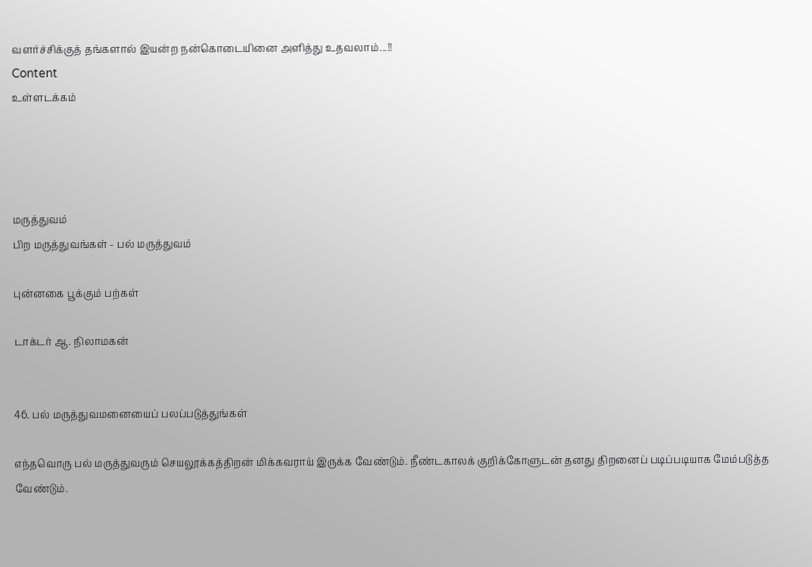வளர்ச்சிக்குத் தங்களால் இயன்ற நன்கொடையினை அளித்து உதவலாம்...!!
Content
உள்ளடக்கம்




மருத்துவம்
பிற மருத்துவங்கள் - பல் மருத்துவம்

புன்னகை பூக்கும் பற்கள்

டாக்டர் ஆ. நிலாமகன்


46. பல் மருத்துவமனையைப் பலப்படுத்துங்கள்

எந்தவொரு பல் மருத்துவரும் செயலூக்கத்திறன் மிக்கவராய் இருக்க வேண்டும். நீண்டகாலக் குறிக்கோளுடன் தனது திறனைப் படிப்படியாக மேம்படுத்த வேண்டும்.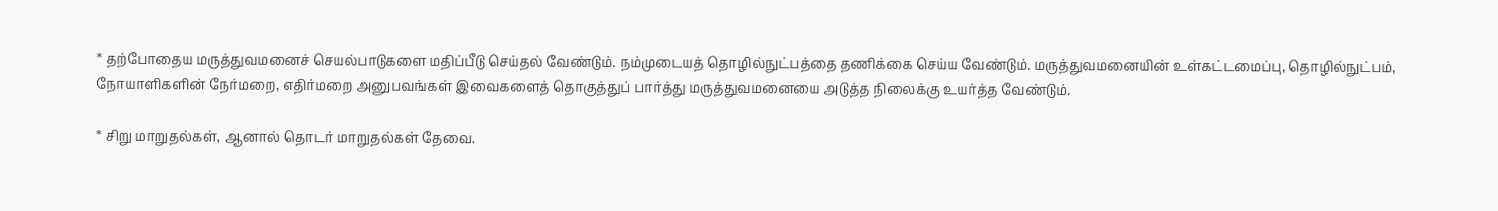* தற்போதைய மருத்துவமனைச் செயல்பாடுகளை மதிப்பீடு செய்தல் வேண்டும். நம்முடையத் தொழில்நுட்பத்தை தணிக்கை செய்ய வேண்டும். மருத்துவமனையின் உள்கட்டமைப்பு, தொழில்நுட்பம், நோயாளிகளின் நேர்மறை, எதிர்மறை அனுபவங்கள் இவைகளைத் தொகுத்துப் பார்த்து மருத்துவமனையை அடுத்த நிலைக்கு உயர்த்த வேண்டும்.

* சிறு மாறுதல்கள், ஆனால் தொடர் மாறுதல்கள் தேவை.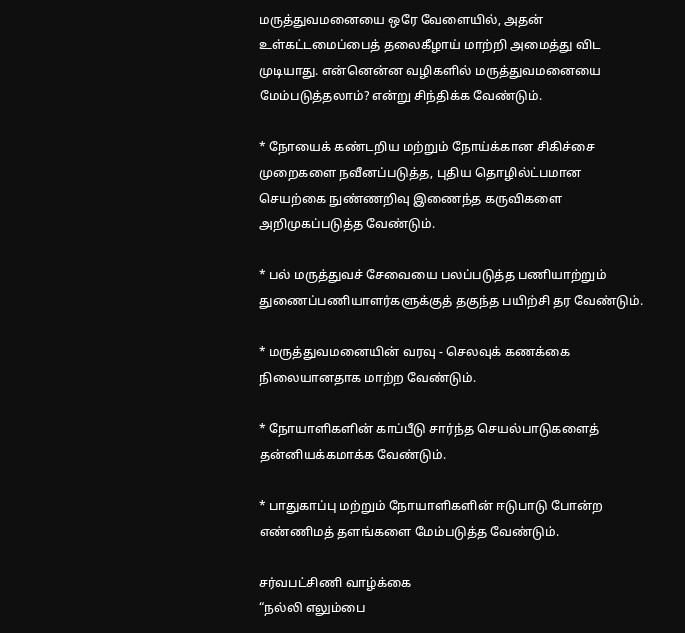மருத்துவமனையை ஒரே வேளையில், அதன் உள்கட்டமைப்பைத் தலைகீழாய் மாற்றி அமைத்து விட முடியாது. என்னென்ன வழிகளில் மருத்துவமனையை மேம்படுத்தலாம்? என்று சிந்திக்க வேண்டும்.

* நோயைக் கண்டறிய மற்றும் நோய்க்கான சிகிச்சை முறைகளை நவீனப்படுத்த, புதிய தொழில்ட்பமான செயற்கை நுண்ணறிவு இணைந்த கருவிகளை அறிமுகப்படுத்த வேண்டும்.

* பல் மருத்துவச் சேவையை பலப்படுத்த பணியாற்றும் துணைப்பணியாளர்களுக்குத் தகுந்த பயிற்சி தர வேண்டும்.

* மருத்துவமனையின் வரவு - செலவுக் கணக்கை நிலையானதாக மாற்ற வேண்டும்.

* நோயாளிகளின் காப்பீடு சார்ந்த செயல்பாடுகளைத் தன்னியக்கமாக்க வேண்டும்.

* பாதுகாப்பு மற்றும் நோயாளிகளின் ஈடுபாடு போன்ற எண்ணிமத் தளங்களை மேம்படுத்த வேண்டும்.

சர்வபட்சிணி வாழ்க்கை
“நல்லி எலும்பை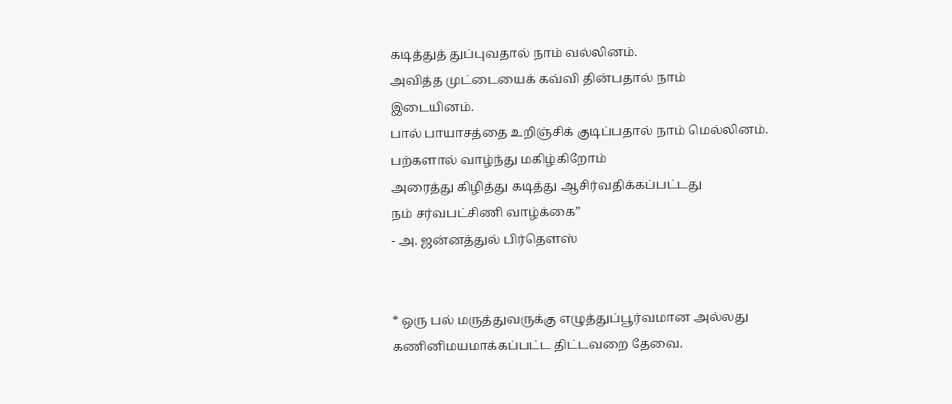கடித்துத் துப்புவதால் நாம் வல்லினம்.
அவித்த முட்டையைக் கவ்வி தின்பதால் நாம் இடையினம்.
பால் பாயாசத்தை உறிஞ்சிக் குடிப்பதால் நாம் மெல்லினம்.
பற்களால் வாழ்ந்து மகிழ்கிறோம்
அரைத்து கிழித்து கடித்து ஆசிர்வதிக்கப்பட்டது
நம் சர்வபட்சிணி வாழ்க்கை”
- அ. ஜன்னத்துல் பிர்தௌஸ்


* ஒரு பல் மருத்துவருக்கு எழுத்துப்பூர்வமான அல்லது கணினிமயமாக்கப்பட்ட திட்டவறை தேவை.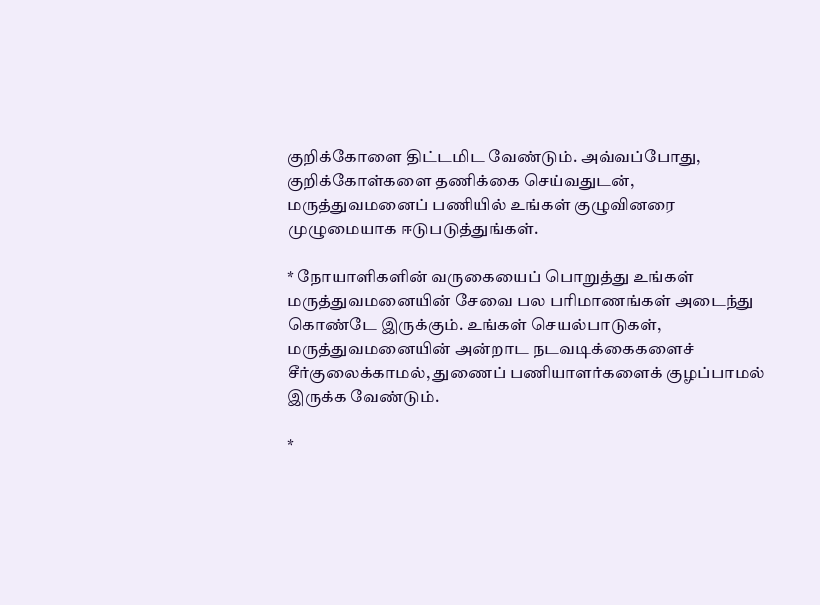குறிக்கோளை திட்டமிட வேண்டும். அவ்வப்போது, குறிக்கோள்களை தணிக்கை செய்வதுடன், மருத்துவமனைப் பணியில் உங்கள் குழுவினரை முழுமையாக ஈடுபடுத்துங்கள்.

* நோயாளிகளின் வருகையைப் பொறுத்து உங்கள் மருத்துவமனையின் சேவை பல பரிமாணங்கள் அடைந்து கொண்டே இருக்கும். உங்கள் செயல்பாடுகள், மருத்துவமனையின் அன்றாட நடவடிக்கைகளைச் சீர்குலைக்காமல், துணைப் பணியாளர்களைக் குழப்பாமல் இருக்க வேண்டும்.

*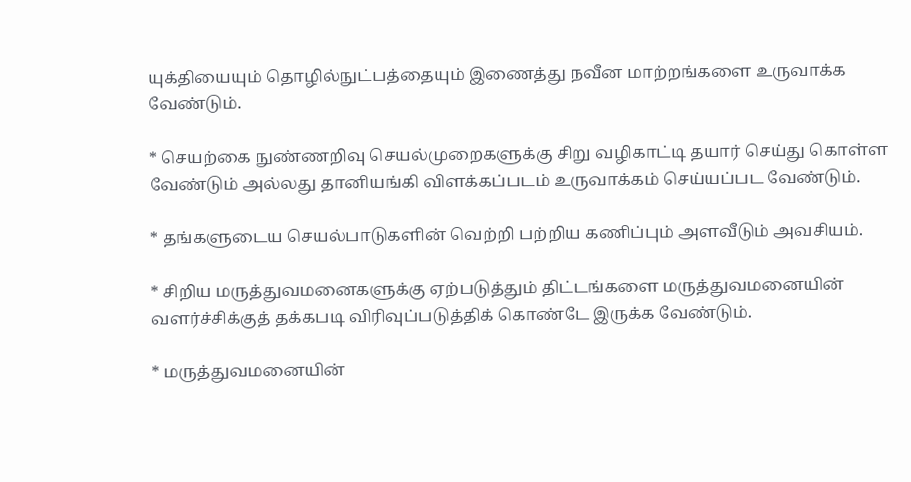யுக்தியையும் தொழில்நுட்பத்தையும் இணைத்து நவீன மாற்றங்களை உருவாக்க வேண்டும்.

* செயற்கை நுண்ணறிவு செயல்முறைகளுக்கு சிறு வழிகாட்டி தயார் செய்து கொள்ள வேண்டும் அல்லது தானியங்கி விளக்கப்படம் உருவாக்கம் செய்யப்பட வேண்டும்.

* தங்களுடைய செயல்பாடுகளின் வெற்றி பற்றிய கணிப்பும் அளவீடும் அவசியம்.

* சிறிய மருத்துவமனைகளுக்கு ஏற்படுத்தும் திட்டங்களை மருத்துவமனையின் வளர்ச்சிக்குத் தக்கபடி விரிவுப்படுத்திக் கொண்டே இருக்க வேண்டும்.

* மருத்துவமனையின்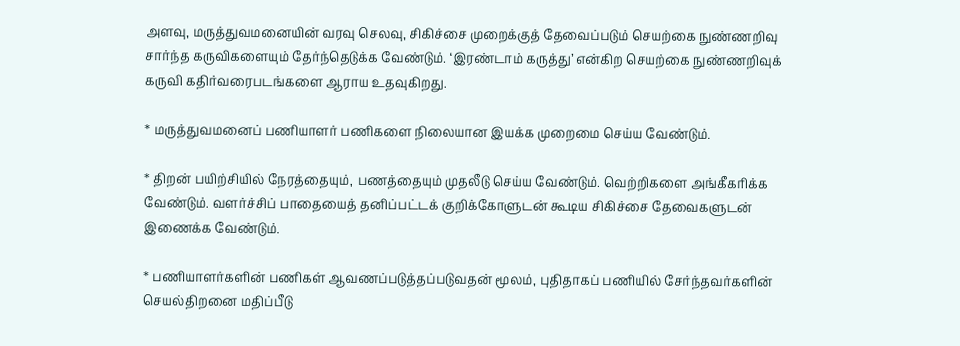அளவு, மருத்துவமனையின் வரவு செலவு, சிகிச்சை முறைக்குத் தேவைப்படும் செயற்கை நுண்ணறிவு சார்ந்த கருவிகளையும் தேர்ந்தெடுக்க வேண்டும். ‘இரண்டாம் கருத்து’ என்கிற செயற்கை நுண்ணறிவுக் கருவி கதிர்வரைபடங்களை ஆராய உதவுகிறது.

* மருத்துவமனைப் பணியாளர் பணிகளை நிலையான இயக்க முறைமை செய்ய வேண்டும்.

* திறன் பயிற்சியில் நேரத்தையும், பணத்தையும் முதலீடு செய்ய வேண்டும். வெற்றிகளை அங்கீகரிக்க வேண்டும். வளர்ச்சிப் பாதையைத் தனிப்பட்டக் குறிக்கோளுடன் கூடிய சிகிச்சை தேவைகளுடன் இணைக்க வேண்டும்.

* பணியாளர்களின் பணிகள் ஆவணப்படுத்தப்படுவதன் மூலம், புதிதாகப் பணியில் சேர்ந்தவர்களின் செயல்திறனை மதிப்பீடு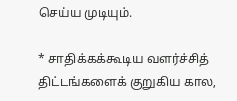செய்ய முடியும்.

* சாதிக்கக்கூடிய வளர்ச்சித் திட்டங்களைக் குறுகிய கால,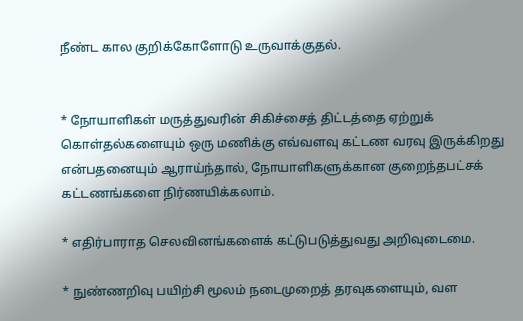நீண்ட கால குறிக்கோளோடு உருவாக்குதல்.


* நோயாளிகள் மருத்துவரின் சிகிச்சைத் திட்டத்தை ஏற்றுக் கொள்தல்களையும் ஒரு மணிக்கு எவ்வளவு கட்டண வரவு இருக்கிறது என்பதனையும் ஆராய்ந்தால், நோயாளிகளுக்கான குறைந்தபட்சக் கட்டணங்களை நிர்ணயிக்கலாம்.

* எதிர்பாராத செலவினங்களைக் கட்டுபடுத்துவது அறிவுடைமை.

* நுண்ணறிவு பயிற்சி மூலம் நடைமுறைத் தரவுகளையும், வள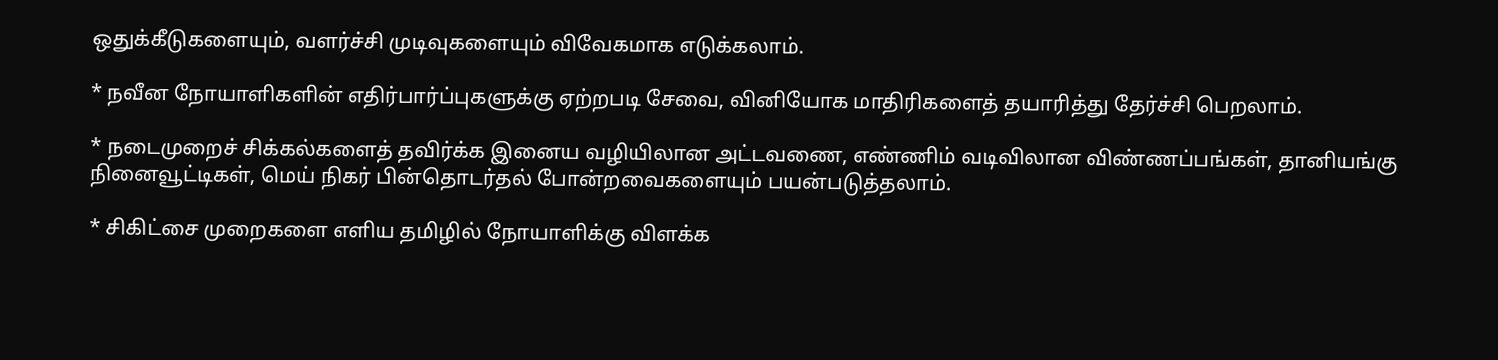ஒதுக்கீடுகளையும், வளர்ச்சி முடிவுகளையும் விவேகமாக எடுக்கலாம்.

* நவீன நோயாளிகளின் எதிர்பார்ப்புகளுக்கு ஏற்றபடி சேவை, வினியோக மாதிரிகளைத் தயாரித்து தேர்ச்சி பெறலாம்.

* நடைமுறைச் சிக்கல்களைத் தவிர்க்க இனைய வழியிலான அட்டவணை, எண்ணிம் வடிவிலான விண்ணப்பங்கள், தானியங்கு நினைவூட்டிகள், மெய் நிகர் பின்தொடர்தல் போன்றவைகளையும் பயன்படுத்தலாம்.

* சிகிட்சை முறைகளை எளிய தமிழில் நோயாளிக்கு விளக்க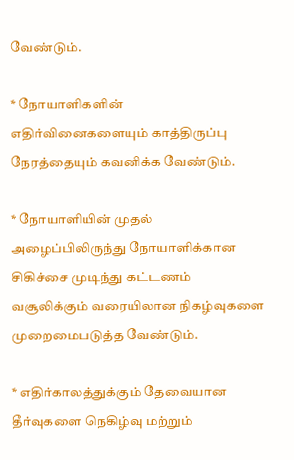வேண்டும்.

* நோயாளிகளின் எதிர்வினைகளையும் காத்திருப்பு நேரத்தையும் கவனிக்க வேண்டும்.

* நோயாளியின் முதல் அழைப்பிலிருந்து நோயாளிக்கான சிகிச்சை முடிந்து கட்டணம் வசூலிக்கும் வரையிலான நிகழ்வுகளை முறைமைபடுத்த வேண்டும்.

* எதிர்காலத்துக்கும் தேவையான தீர்வுகளை நெகிழ்வு மற்றும்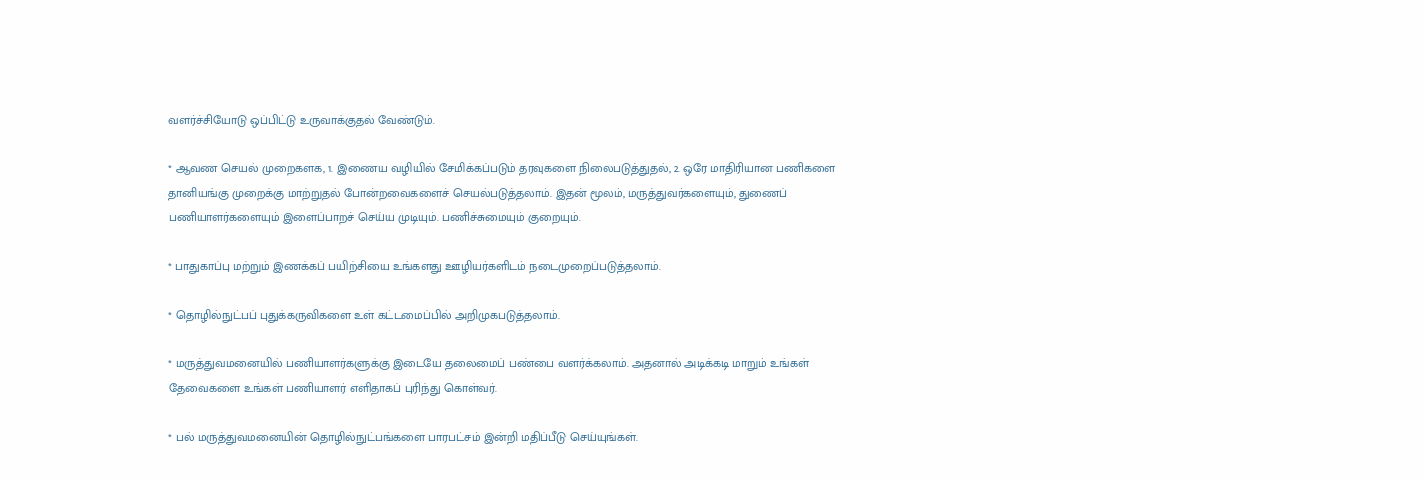வளர்ச்சியோடு ஒப்பிட்டு உருவாக்குதல் வேண்டும்.

* ஆவண செயல் முறைகளக, 1. இணைய வழியில் சேமிக்கப்படும் தரவுகளை நிலைபடுத்துதல், 2. ஒரே மாதிரியான பணிகளை தானியங்கு முறைக்கு மாற்றுதல் போன்றவைகளைச் செயல்படுத்தலாம். இதன் மூலம், மருத்துவர்களையும், துணைப் பணியாளர்களையும் இளைப்பாறச் செய்ய முடியும். பணிச்சுமையும் குறையும்.

* பாதுகாப்பு மற்றும் இணக்கப் பயிற்சியை உங்களது ஊழியர்களிடம் நடைமுறைப்படுத்தலாம்.

* தொழில்நுட்பப் புதுக்கருவிகளை உள் கட்டமைப்பில் அறிமுகபடுத்தலாம்.

* மருத்துவமனையில் பணியாளர்களுக்கு இடையே தலைமைப் பண்பை வளர்க்கலாம். அதனால் அடிக்கடி மாறும் உங்கள் தேவைகளை உங்கள் பணியாளர் எளிதாகப் புரிந்து கொள்வர்.

* பல் மருத்துவமனையின் தொழில்நுட்பங்களை பாரபட்சம் இன்றி மதிப்பீடு செய்யுங்கள்.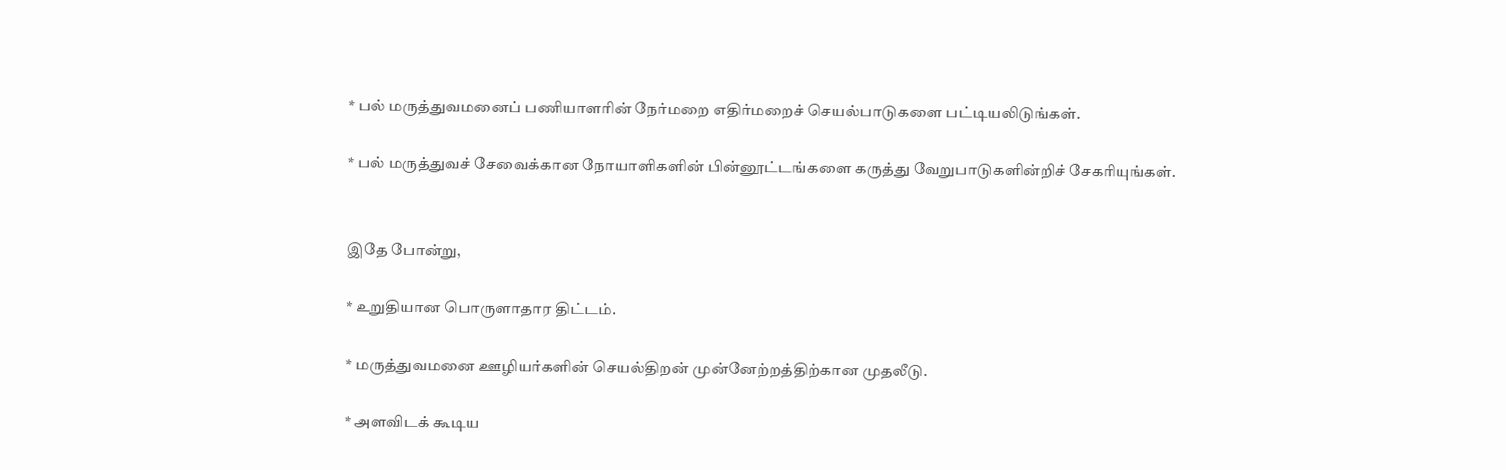* பல் மருத்துவமனைப் பணியாளரின் நேர்மறை எதிர்மறைச் செயல்பாடுகளை பட்டியலிடுங்கள்.

* பல் மருத்துவச் சேவைக்கான நோயாளிகளின் பின்னூட்டங்களை கருத்து வேறுபாடுகளின்றிச் சேகரியுங்கள்.


இதே போன்று,

* உறுதியான பொருளாதார திட்டம்.

* மருத்துவமனை ஊழியர்களின் செயல்திறன் முன்னேற்றத்திற்கான முதலீடு.

* அளவிடக் கூடிய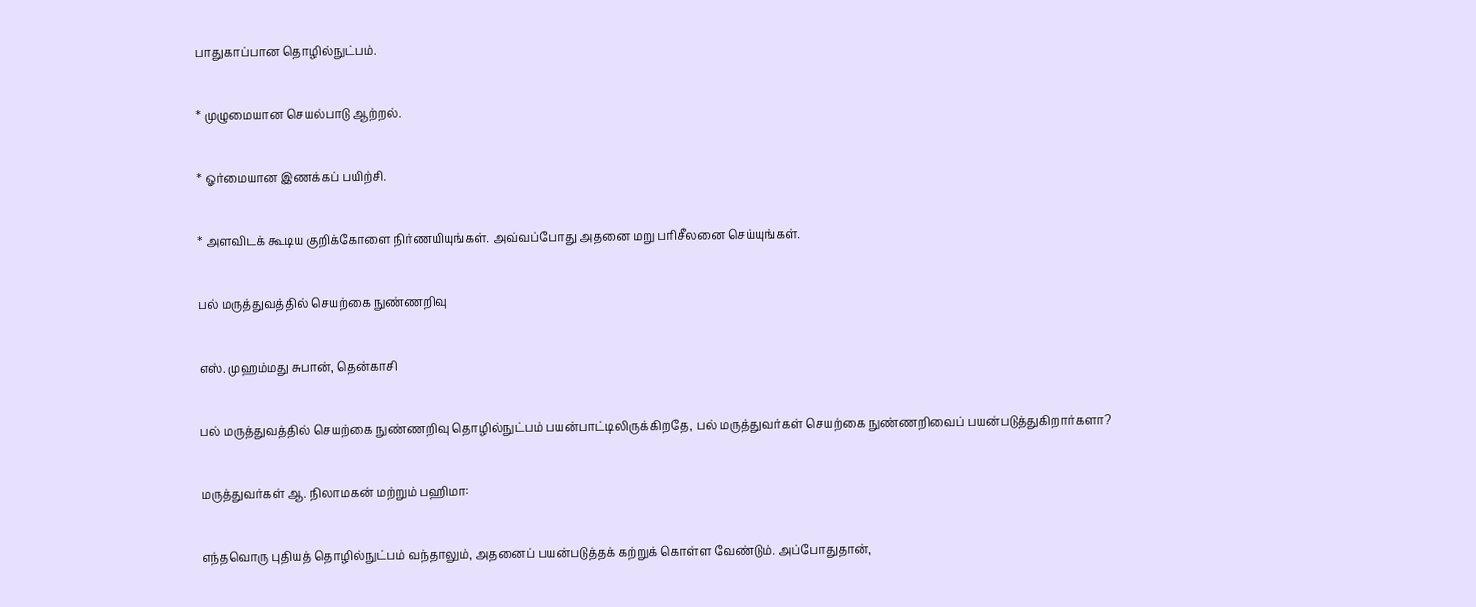பாதுகாப்பான தொழில்நுட்பம்.

* முழுமையான செயல்பாடு ஆற்றல்.

* ஓர்மையான இணக்கப் பயிற்சி.

* அளவிடக் கூடிய குறிக்கோளை நிர்ணயியுங்கள். அவ்வப்போது அதனை மறு பரிசீலனை செய்யுங்கள்.

பல் மருத்துவத்தில் செயற்கை நுண்ணறிவு

எஸ். முஹம்மது சுபான், தென்காசி

பல் மருத்துவத்தில் செயற்கை நுண்ணறிவு தொழில்நுட்பம் பயன்பாட்டிலிருக்கிறதே, பல் மருத்துவர்கள் செயற்கை நுண்ணறிவைப் பயன்படுத்துகிறார்களா?

மருத்துவர்கள் ஆ. நிலாமகன் மற்றும் பஹிமா:

எந்தவொரு புதியத் தொழில்நுட்பம் வந்தாலும், அதனைப் பயன்படுத்தக் கற்றுக் கொள்ள வேண்டும். அப்போதுதான்,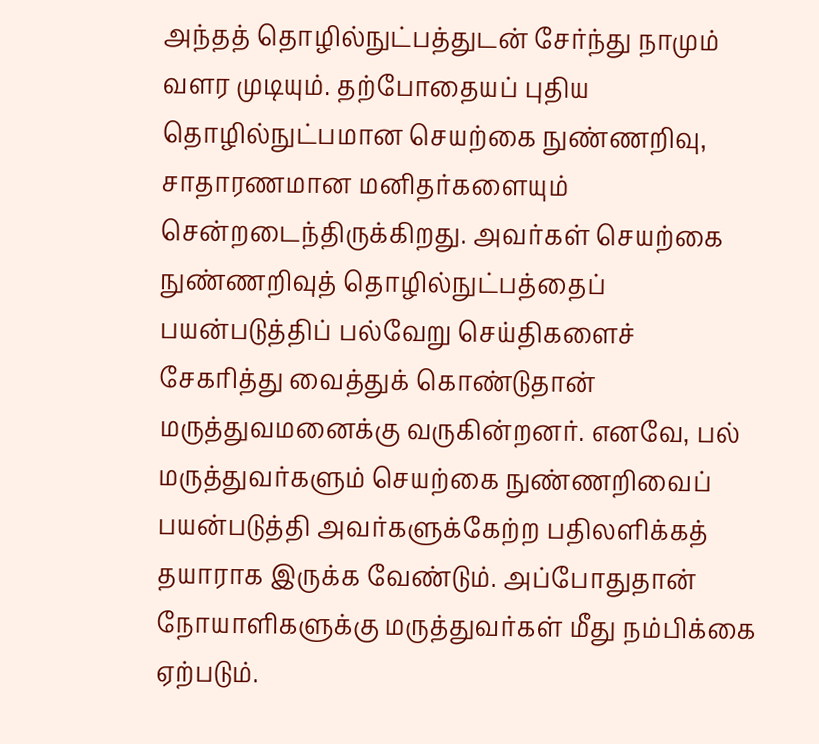அந்தத் தொழில்நுட்பத்துடன் சேர்ந்து நாமும் வளர முடியும். தற்போதையப் புதிய தொழில்நுட்பமான செயற்கை நுண்ணறிவு, சாதாரணமான மனிதர்களையும் சென்றடைந்திருக்கிறது. அவர்கள் செயற்கை நுண்ணறிவுத் தொழில்நுட்பத்தைப் பயன்படுத்திப் பல்வேறு செய்திகளைச் சேகரித்து வைத்துக் கொண்டுதான் மருத்துவமனைக்கு வருகின்றனர். எனவே, பல் மருத்துவர்களும் செயற்கை நுண்ணறிவைப் பயன்படுத்தி அவர்களுக்கேற்ற பதிலளிக்கத் தயாராக இருக்க வேண்டும். அப்போதுதான் நோயாளிகளுக்கு மருத்துவர்கள் மீது நம்பிக்கை ஏற்படும்.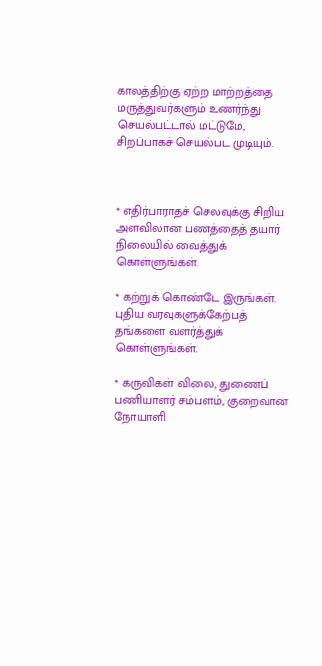காலத்திற்கு ஏற்ற மாற்றத்தை மருத்துவர்களும் உணர்ந்து செயல்பட்டால் மட்டுமே, சிறப்பாகச் செயல்பட முடியும்.



* எதிர்பாராதச் செலவுக்கு சிறிய அளவிலான பணத்தைத் தயார் நிலையில் வைத்துக் கொள்ளுங்கள்.

* கற்றுக் கொண்டே இருங்கள். புதிய வரவுகளுக்கேற்பத் தங்களை வளர்த்துக் கொள்ளுங்கள்.

* கருவிகள் விலை, துணைப் பணியாளர் சம்பளம், குறைவான நோயாளி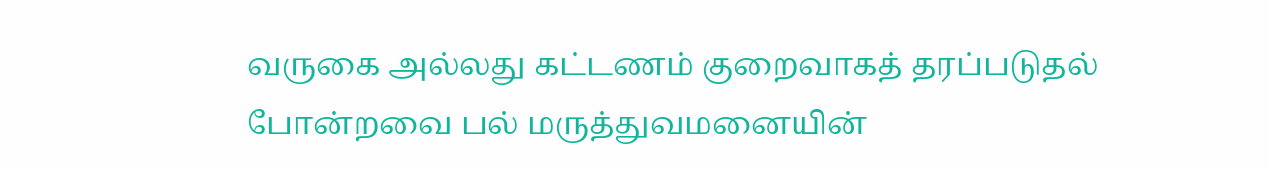வருகை அல்லது கட்டணம் குறைவாகத் தரப்படுதல் போன்றவை பல் மருத்துவமனையின்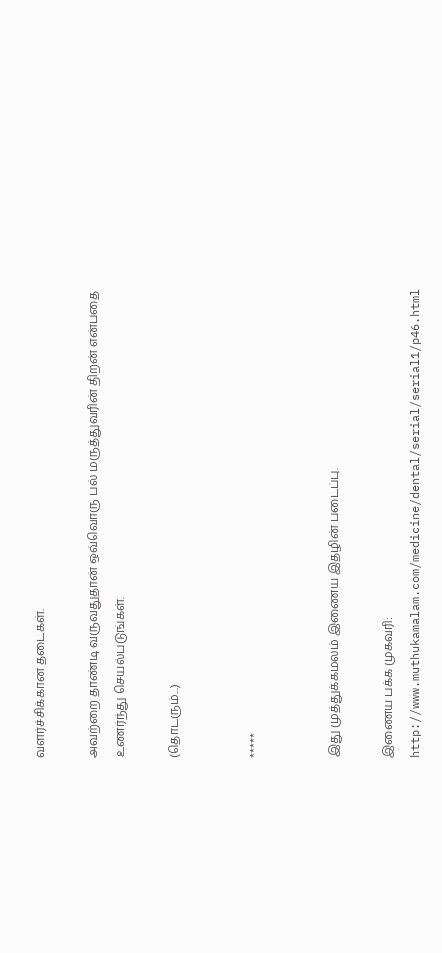வளர்ச்சிக்கான தடைகள்.

அவற்றை தாண்டி வருவதுதான் ஒவ்வொரு பல் மருத்துவரின் திறன் என்பதை உணர்ந்து செயல்படுங்கள்.

(தொடரும்...)


*****


இது முத்துக்கமலம் இணைய இதழின் படைப்பு.

இணைய பக்க முகவரி: http://www.muthukamalam.com/medicine/dental/serial/serial1/p46.html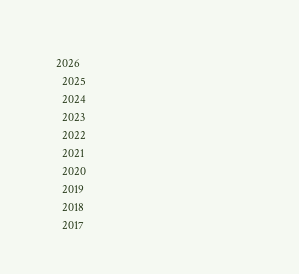2026
  2025
  2024
  2023
  2022
  2021
  2020
  2019
  2018
  2017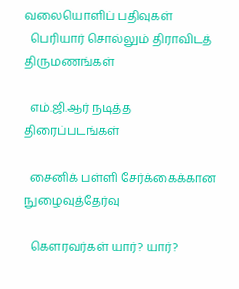வலையொளிப் பதிவுகள்
  பெரியார் சொல்லும் திராவிடத் திருமணங்கள்

  எம்.ஜி.ஆர் நடித்த திரைப்படங்கள்

  சைனிக் பள்ளி சேர்க்கைக்கான நுழைவுத்தேர்வு

  கௌரவர்கள் யார்? யார்?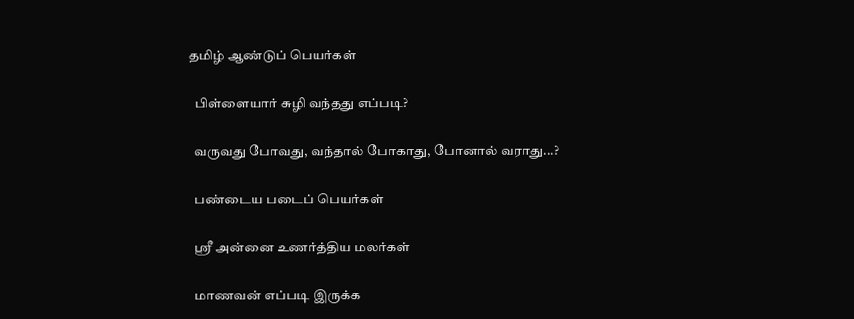தமிழ் ஆண்டுப் பெயர்கள்

  பிள்ளையார் சுழி வந்தது எப்படி?

  வருவது போவது, வந்தால் போகாது, போனால் வராது...?

  பண்டைய படைப் பெயர்கள்

  ஸ்ரீ அன்னை உணர்த்திய மலர்கள்

  மாணவன் எப்படி இருக்க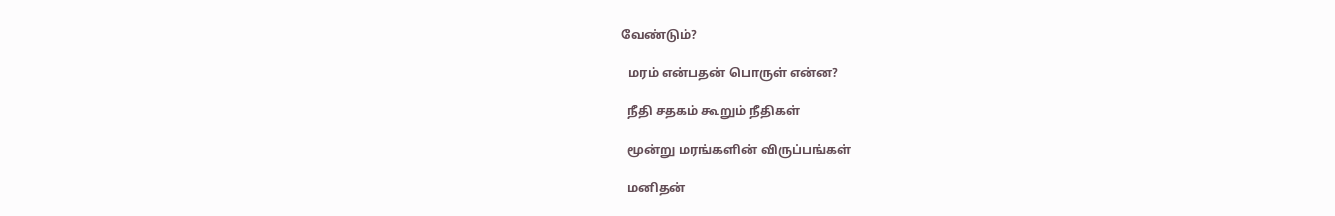வேண்டும்?

  மரம் என்பதன் பொருள் என்ன?

  நீதி சதகம் கூறும் நீதிகள்

  மூன்று மரங்களின் விருப்பங்கள்

  மனிதன்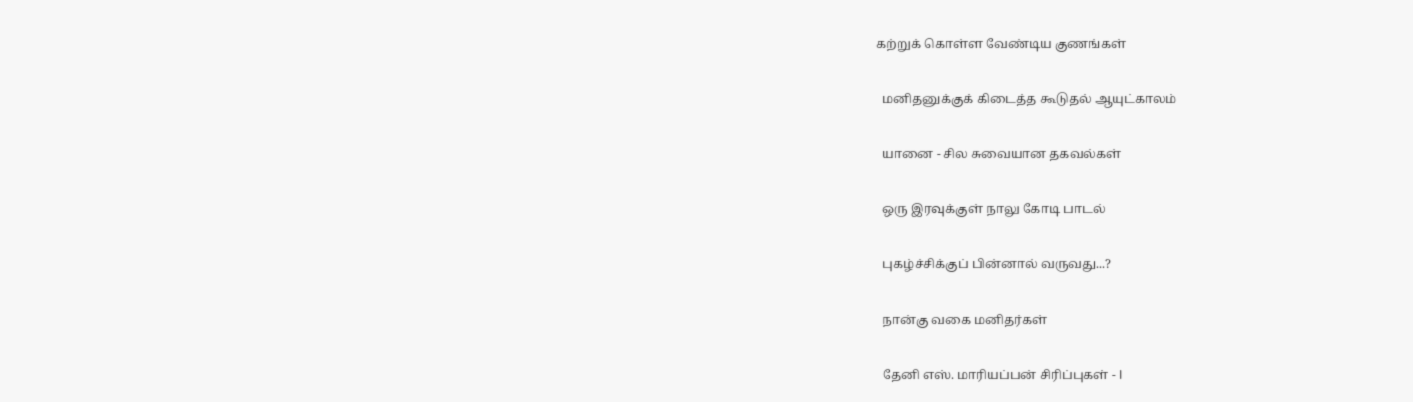கற்றுக் கொள்ள வேண்டிய குணங்கள்

  மனிதனுக்குக் கிடைத்த கூடுதல் ஆயுட்காலம்

  யானை - சில சுவையான தகவல்கள்

  ஒரு இரவுக்குள் நாலு கோடி பாடல்

  புகழ்ச்சிக்குப் பின்னால் வருவது...?

  நான்கு வகை மனிதர்கள்

  தேனி எஸ். மாரியப்பன் சிரிப்புகள் - I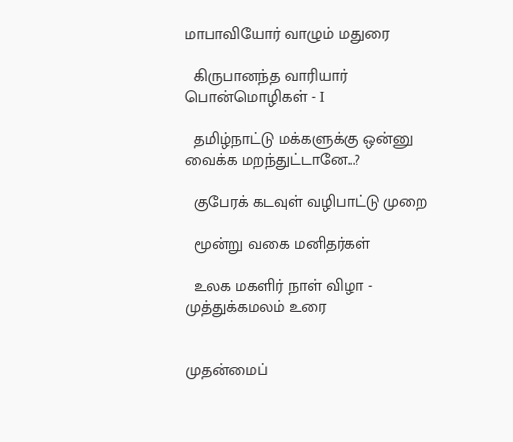மாபாவியோர் வாழும் மதுரை

  கிருபானந்த வாரியார் பொன்மொழிகள் - I

  தமிழ்நாட்டு மக்களுக்கு ஒன்னு வைக்க மறந்துட்டானே...?

  குபேரக் கடவுள் வழிபாட்டு முறை

  மூன்று வகை மனிதர்கள்

  உலக மகளிர் நாள் விழா - முத்துக்கமலம் உரை


முதன்மைப்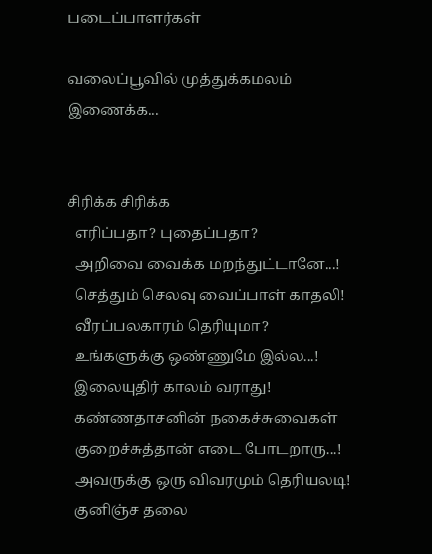படைப்பாளர்கள்

வலைப்பூவில் முத்துக்கமலம் இணைக்க...


சிரிக்க சிரிக்க
  எரிப்பதா? புதைப்பதா?
  அறிவை வைக்க மறந்துட்டானே...!
  செத்தும் செலவு வைப்பாள் காதலி!
  வீரப்பலகாரம் தெரியுமா?
  உங்களுக்கு ஒண்ணுமே இல்ல...!
  இலையுதிர் காலம் வராது!
  கண்ணதாசனின் நகைச்சுவைகள்
  குறைச்சுத்தான் எடை போடறாரு...!
  அவருக்கு ஒரு விவரமும் தெரியலடி!
  குனிஞ்ச தலை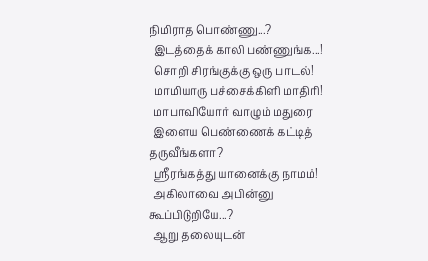நிமிராத பொண்ணு...?
  இடத்தைக் காலி பண்ணுங்க...!
  சொறி சிரங்குக்கு ஒரு பாடல்!
  மாமியாரு பச்சைக்கிளி மாதிரி!
  மாபாவியோர் வாழும் மதுரை
  இளைய பெண்ணைக் கட்டித் தருவீங்களா?
  ஸ்ரீரங்கத்து யானைக்கு நாமம்!
  அகிலாவை அபின்னு கூப்பிடுறியே...?
  ஆறு தலையுடன்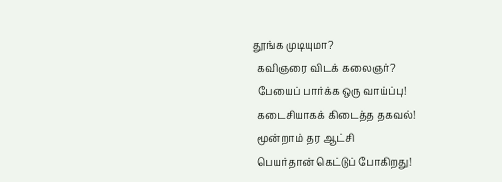தூங்க முடியுமா?
  கவிஞரை விடக் கலைஞர்?
  பேயைப் பார்க்க ஒரு வாய்ப்பு!
  கடைசியாகக் கிடைத்த தகவல்!
  மூன்றாம் தர ஆட்சி
  பெயர்தான் கெட்டுப் போகிறது!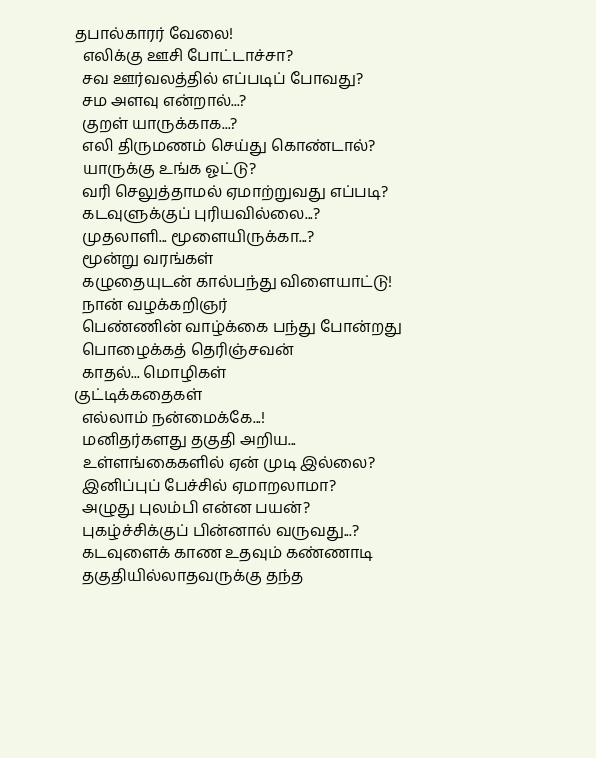தபால்காரர் வேலை!
  எலிக்கு ஊசி போட்டாச்சா?
  சவ ஊர்வலத்தில் எப்படிப் போவது?
  சம அளவு என்றால்...?
  குறள் யாருக்காக...?
  எலி திருமணம் செய்து கொண்டால்?
  யாருக்கு உங்க ஓட்டு?
  வரி செலுத்தாமல் ஏமாற்றுவது எப்படி?
  கடவுளுக்குப் புரியவில்லை...?
  முதலாளி... மூளையிருக்கா...?
  மூன்று வரங்கள்
  கழுதையுடன் கால்பந்து விளையாட்டு!
  நான் வழக்கறிஞர்
  பெண்ணின் வாழ்க்கை பந்து போன்றது
  பொழைக்கத் தெரிஞ்சவன்
  காதல்... மொழிகள்
குட்டிக்கதைகள்
  எல்லாம் நன்மைக்கே...!
  மனிதர்களது தகுதி அறிய...
  உள்ளங்கைகளில் ஏன் முடி இல்லை?
  இனிப்புப் பேச்சில் ஏமாறலாமா?
  அழுது புலம்பி என்ன பயன்?
  புகழ்ச்சிக்குப் பின்னால் வருவது...?
  கடவுளைக் காண உதவும் கண்ணாடி
  தகுதியில்லாதவருக்கு தந்த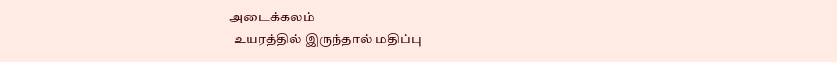அடைக்கலம்
  உயரத்தில் இருந்தால் மதிப்பு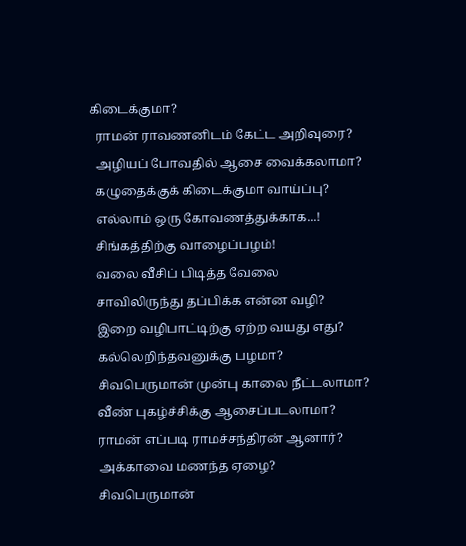கிடைக்குமா?
  ராமன் ராவணனிடம் கேட்ட அறிவுரை?
  அழியப் போவதில் ஆசை வைக்கலாமா?
  கழுதைக்குக் கிடைக்குமா வாய்ப்பு?
  எல்லாம் ஒரு கோவணத்துக்காக...!
  சிங்கத்திற்கு வாழைப்பழம்!
  வலை வீசிப் பிடித்த வேலை
  சாவிலிருந்து தப்பிக்க என்ன வழி?
  இறை வழிபாட்டிற்கு ஏற்ற வயது எது?
  கல்லெறிந்தவனுக்கு பழமா?
  சிவபெருமான் முன்பு காலை நீட்டலாமா?
  வீண் புகழ்ச்சிக்கு ஆசைப்படலாமா?
  ராமன் எப்படி ராமச்சந்திரன் ஆனார்?
  அக்காவை மணந்த ஏழை?
  சிவபெருமான்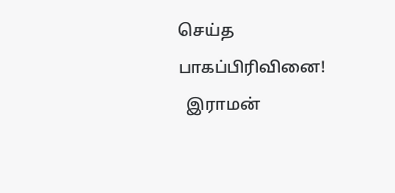செய்த பாகப்பிரிவினை!
  இராமன்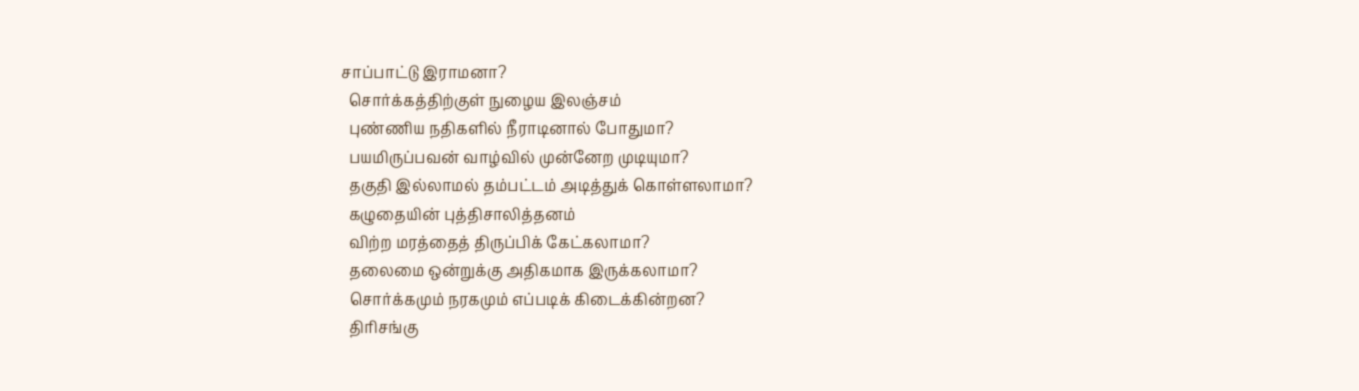சாப்பாட்டு இராமனா?
  சொர்க்கத்திற்குள் நுழைய இலஞ்சம்
  புண்ணிய நதிகளில் நீராடினால் போதுமா?
  பயமிருப்பவன் வாழ்வில் முன்னேற முடியுமா?
  தகுதி இல்லாமல் தம்பட்டம் அடித்துக் கொள்ளலாமா?
  கழுதையின் புத்திசாலித்தனம்
  விற்ற மரத்தைத் திருப்பிக் கேட்கலாமா?
  தலைமை ஒன்றுக்கு அதிகமாக இருக்கலாமா?
  சொர்க்கமும் நரகமும் எப்படிக் கிடைக்கின்றன?
  திரிசங்கு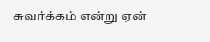சுவர்க்கம் என்று ஏன்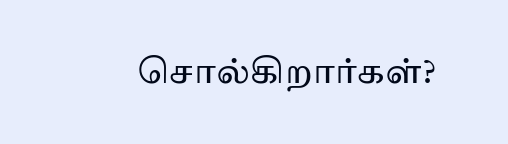சொல்கிறார்கள்?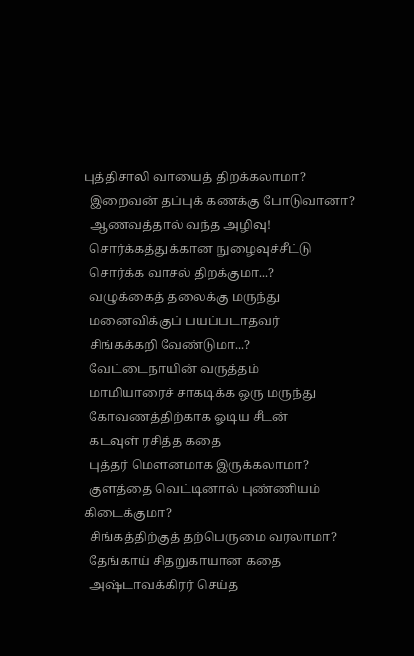புத்திசாலி வாயைத் திறக்கலாமா?
  இறைவன் தப்புக் கணக்கு போடுவானா?
  ஆணவத்தால் வந்த அழிவு!
  சொர்க்கத்துக்கான நுழைவுச்சீட்டு
  சொர்க்க வாசல் திறக்குமா...?
  வழுக்கைத் தலைக்கு மருந்து
  மனைவிக்குப் பயப்படாதவர்
  சிங்கக்கறி வேண்டுமா...?
  வேட்டைநாயின் வருத்தம்
  மாமியாரைச் சாகடிக்க ஒரு மருந்து
  கோவணத்திற்காக ஓடிய சீடன்
  கடவுள் ரசித்த கதை
  புத்தர் மௌனமாக இருக்கலாமா?
  குளத்தை வெட்டினால் புண்ணியம் கிடைக்குமா?
  சிங்கத்திற்குத் தற்பெருமை வரலாமா?
  தேங்காய் சிதறுகாயான கதை
  அஷ்டாவக்கிரர் செய்த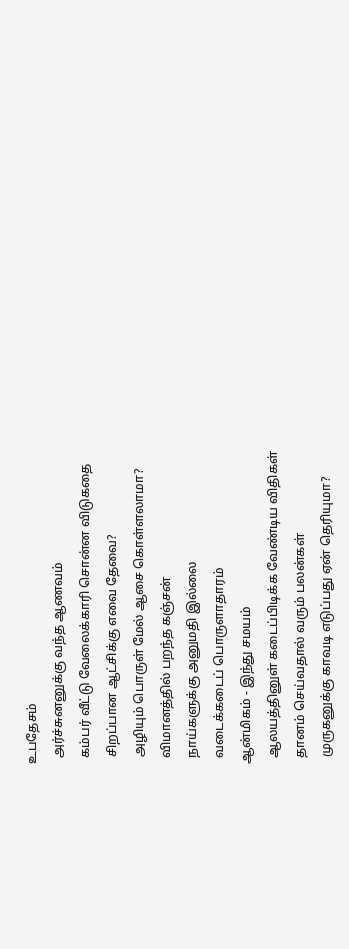உபதேசம்
  அர்ச்சுனனுக்கு வந்த ஆணவம்
  கம்பர் வீட்டு வேலைக்காரி சொன்ன விடுகதை
  சிறப்பான ஆட்சிக்கு எவை தேவை?
  அழியும் பொருள் மேல் ஆசை கொள்ளலாமா?
  விமானத்தில் பறந்த கஞ்சன்
  நாய்களுக்கு அனுமதி இல்லை
  வடைக்கடைப் பொருளாதாரம்
ஆன்மிகம் - இந்து சமயம்
  ஆலயத்தினுள் கடைப்பிடிக்க வேண்டிய விதிகள்
  தானம் செய்வதால் வரும் பலன்கள்
  முருகனுக்கு காவடி எடுப்பது ஏன் தெரியுமா?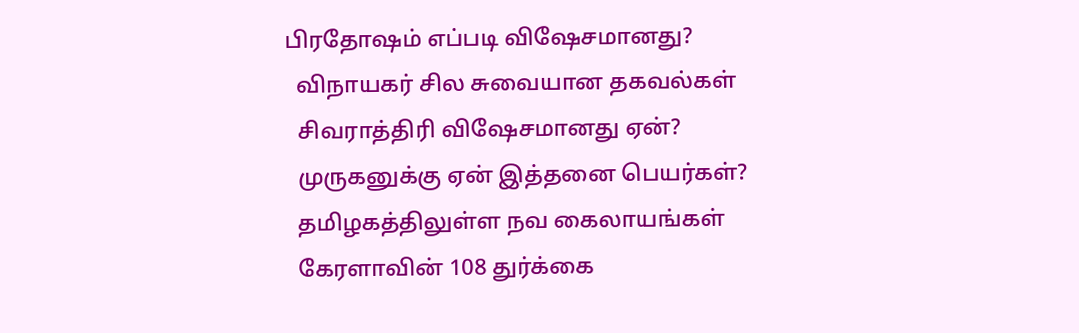பிரதோஷம் எப்படி விஷேசமானது?
  விநாயகர் சில சுவையான தகவல்கள்
  சிவராத்திரி விஷேசமானது ஏன்?
  முருகனுக்கு ஏன் இத்தனை பெயர்கள்?
  தமிழகத்திலுள்ள நவ கைலாயங்கள்
  கேரளாவின் 108 துர்க்கை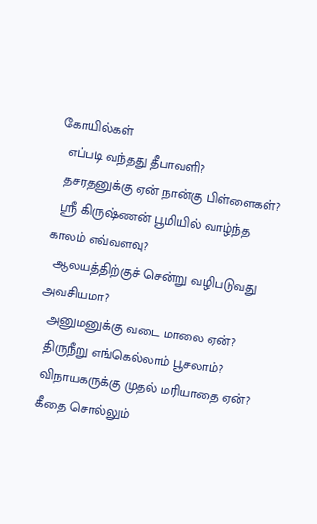கோயில்கள்
  எப்படி வந்தது தீபாவளி?
  தசரதனுக்கு ஏன் நான்கு பிள்ளைகள்?
  ஸ்ரீ கிருஷ்ணன் பூமியில் வாழ்ந்த காலம் எவ்வளவு?
  ஆலயத்திற்குச் சென்று வழிபடுவது அவசியமா?
  அனுமனுக்கு வடை மாலை ஏன்?
  திருநீறு எங்கெல்லாம் பூசலாம்?
  விநாயகருக்கு முதல் மரியாதை ஏன்?
  கீதை சொல்லும்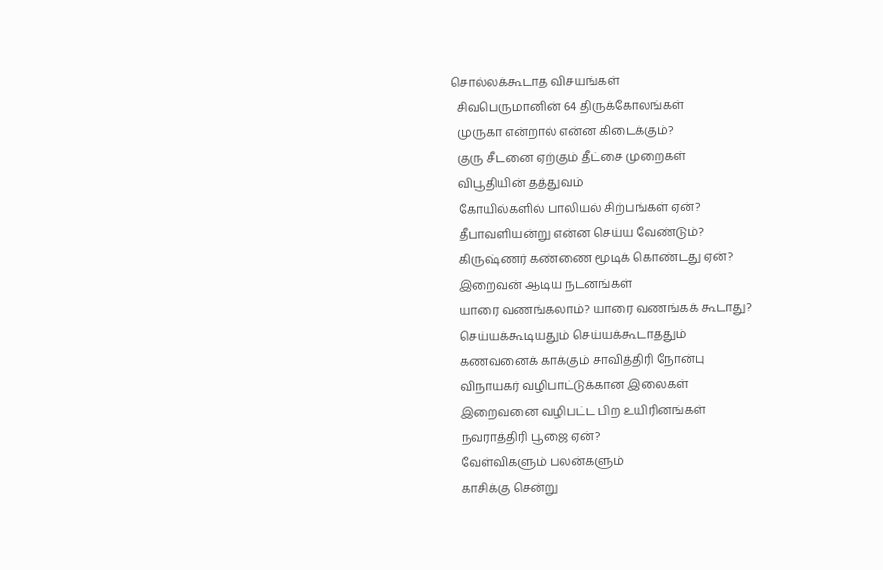சொல்லக்கூடாத விசயங்கள்
  சிவபெருமானின் 64 திருக்கோலங்கள்
  முருகா என்றால் என்ன கிடைக்கும்?
  குரு சீடனை ஏற்கும் தீட்சை முறைகள்
  விபூதியின் தத்துவம்
  கோயில்களில் பாலியல் சிற்பங்கள் ஏன்?
  தீபாவளியன்று என்ன செய்ய வேண்டும்?
  கிருஷ்ணர் கண்ணை மூடிக் கொண்டது ஏன்?
  இறைவன் ஆடிய நடனங்கள்
  யாரை வணங்கலாம்? யாரை வணங்கக் கூடாது?
  செய்யக்கூடியதும் செய்யக்கூடாததும்
  கணவனைக் காக்கும் சாவித்திரி நோன்பு
  விநாயகர் வழிபாட்டுக்கான இலைகள்
  இறைவனை வழிபட்ட பிற உயிரினங்கள்
  நவராத்திரி பூஜை ஏன்?
  வேள்விகளும் பலன்களும்
  காசிக்கு சென்று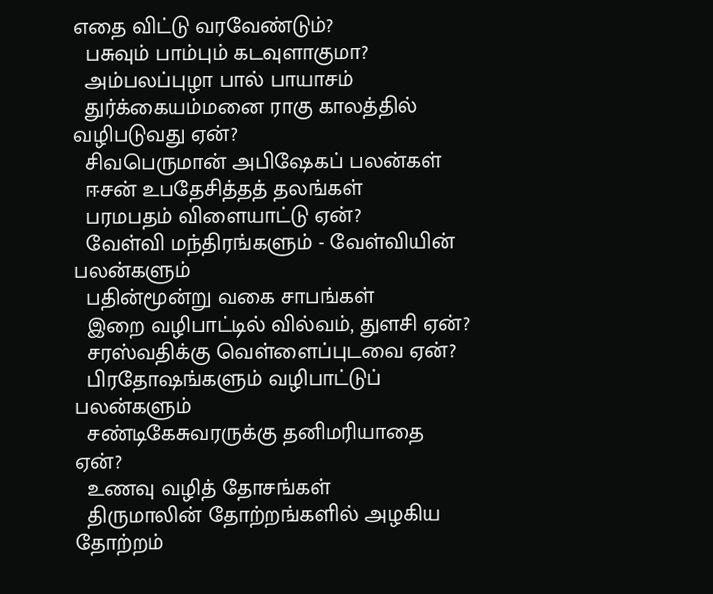எதை விட்டு வரவேண்டும்?
  பசுவும் பாம்பும் கடவுளாகுமா?
  அம்பலப்புழா பால் பாயாசம்
  துர்க்கையம்மனை ராகு காலத்தில் வழிபடுவது ஏன்?
  சிவபெருமான் அபிஷேகப் பலன்கள்
  ஈசன் உபதேசித்தத் தலங்கள்
  பரமபதம் விளையாட்டு ஏன்?
  வேள்வி மந்திரங்களும் - வேள்வியின் பலன்களும்
  பதின்மூன்று வகை சாபங்கள்
  இறை வழிபாட்டில் வில்வம், துளசி ஏன்?
  சரஸ்வதிக்கு வெள்ளைப்புடவை ஏன்?
  பிரதோஷங்களும் வழிபாட்டுப் பலன்களும்
  சண்டிகேசுவரருக்கு தனிமரியாதை ஏன்?
  உணவு வழித் தோசங்கள்
  திருமாலின் தோற்றங்களில் அழகிய தோற்றம்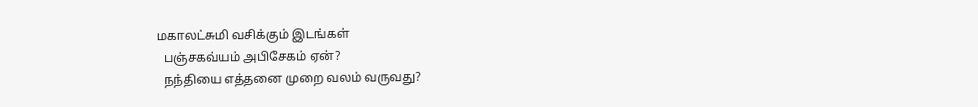மகாலட்சுமி வசிக்கும் இடங்கள்
  பஞ்சகவ்யம் அபிசேகம் ஏன்?
  நந்தியை எத்தனை முறை வலம் வருவது?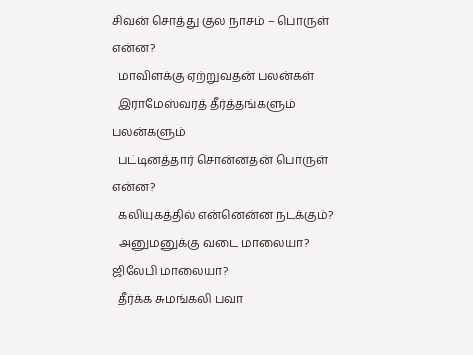சிவன் சொத்து குல நாசம் – பொருள் என்ன?
  மாவிளக்கு ஏற்றுவதன் பலன்கள்
  இராமேஸ்வரத் தீர்த்தங்களும் பலன்களும்
  பட்டினத்தார் சொன்னதன் பொருள் என்ன?
  கலியுகத்தில் என்னென்ன நடக்கும்?
  அனுமனுக்கு வடை மாலையா? ஜிலேபி மாலையா?
  தீர்க்க சுமங்கலி பவா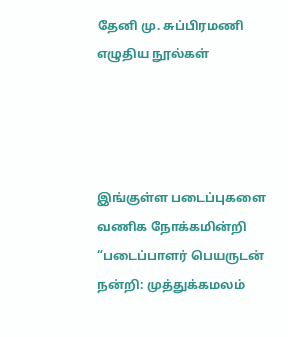தேனி மு. சுப்பிரமணி எழுதிய நூல்கள்




இங்குள்ள படைப்புகளை வணிக நோக்கமின்றி “படைப்பாளர் பெயருடன் நன்றி: முத்துக்கமலம்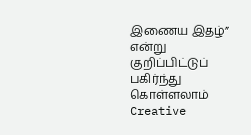இணைய இதழ்” என்று குறிப்பிட்டுப் பகிர்ந்து கொள்ளலாம்
Creative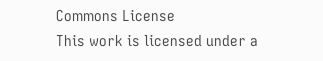Commons License
This work is licensed under a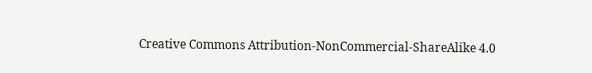Creative Commons Attribution-NonCommercial-ShareAlike 4.0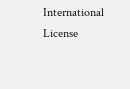International License